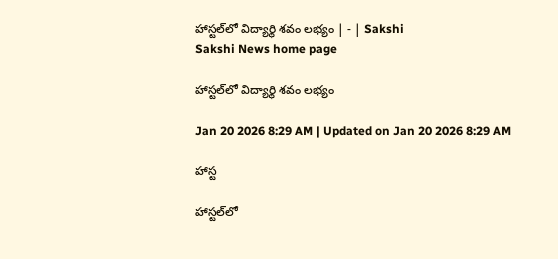హాస్టల్‌లో విద్యార్థి శవం లభ్యం | - | Sakshi
Sakshi News home page

హాస్టల్‌లో విద్యార్థి శవం లభ్యం

Jan 20 2026 8:29 AM | Updated on Jan 20 2026 8:29 AM

హాస్ట

హాస్టల్‌లో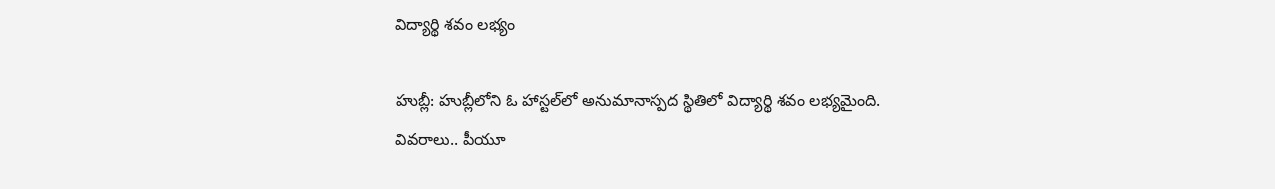విద్యార్థి శవం లభ్యం

హుబ్లీ: హుబ్లీలోని ఓ హాస్టల్‌లో అనుమానాస్పద స్థితిలో విద్యార్థి శవం లభ్యమైంది. వివరాలు.. పీయూ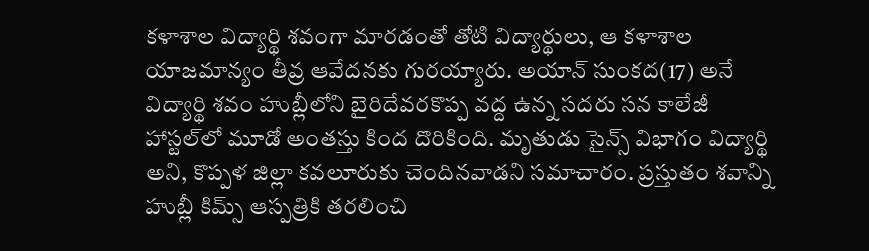కళాశాల విద్యార్థి శవంగా మారడంతో తోటి విద్యార్థులు, ఆ కళాశాల యాజమాన్యం తీవ్ర ఆవేదనకు గురయ్యారు. అయాన్‌ సుంకద(17) అనే విద్యార్థి శవం హుబ్లీలోని బైరిదేవరకొప్ప వద్ద ఉన్న సదరు సన కాలేజీ హాస్టల్‌లో మూడో అంతస్తు కింద దొరికింది. మృతుడు సైన్స్‌ విభాగం విద్యార్థి అని, కొప్పళ జిల్లా కవలూరుకు చెందినవాడని సమాచారం. ప్రస్తుతం శవాన్ని హుబ్లీ కిమ్స్‌ ఆస్పత్రికి తరలించి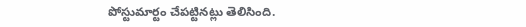పోస్టుమార్టం చేపట్టినట్లు తెలిసింది.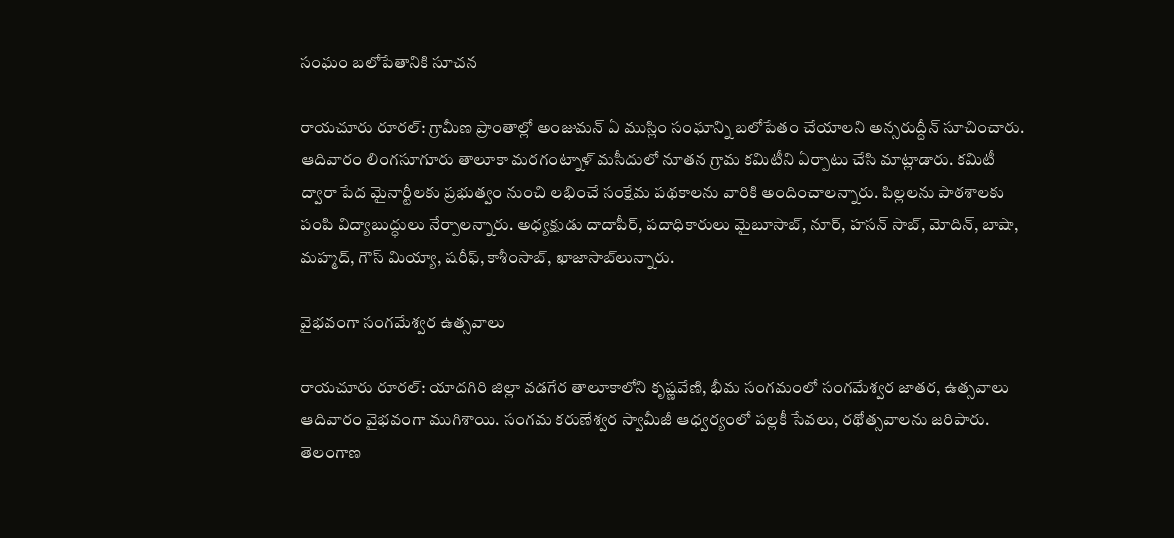సంఘం బలోపేతానికి సూచన

రాయచూరు రూరల్‌: గ్రామీణ ప్రాంతాల్లో అంజుమన్‌ ఏ ముస్లిం సంఘాన్ని బలోపేతం చేయాలని అన్సరుద్దీన్‌ సూచించారు. ఆదివారం లింగసూగూరు తాలూకా మరగంట్నాళ్‌ మసీదులో నూతన గ్రామ కమిటీని ఏర్పాటు చేసి మాట్లాడారు. కమిటీ ద్వారా పేద మైనార్టీలకు ప్రభుత్వం నుంచి లభించే సంక్షేమ పథకాలను వారికి అందించాలన్నారు. పిల్లలను పాఠశాలకు పంపి విద్యాబుద్ధులు నేర్పాలన్నారు. అధ్యక్షుడు దాదాపీర్‌, పదాధికారులు మైబూసాబ్‌, నూర్‌, హసన్‌ సాబ్‌, మోదిన్‌, బాషా, మహ్మద్‌, గౌస్‌ మియ్యా, షరీఫ్‌, కాశీంసాబ్‌, ఖాజాసాబ్‌లున్నారు.

వైభవంగా సంగమేశ్వర ఉత్సవాలు

రాయచూరు రూరల్‌: యాదగిరి జిల్లా వడగేర తాలూకాలోని కృష్ణవేణి, భీమ సంగమంలో సంగమేశ్వర జాతర, ఉత్సవాలు ఆదివారం వైభవంగా ముగిశాయి. సంగమ కరుణేశ్వర స్వామీజీ ఆధ్వర్యంలో పల్లకీ సేవలు, రథోత్సవాలను జరిపారు. తెలంగాణ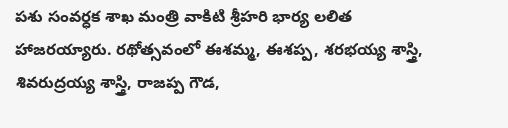పశు సంవర్ధక శాఖ మంత్రి వాకిటి శ్రీహరి భార్య లలిత హాజరయ్యారు. రథోత్సవంలో ఈశమ్మ, ఈశప్ప, శరభయ్య శాస్త్రి, శివరుద్రయ్య శాస్త్రి, రాజప్ప గౌడ,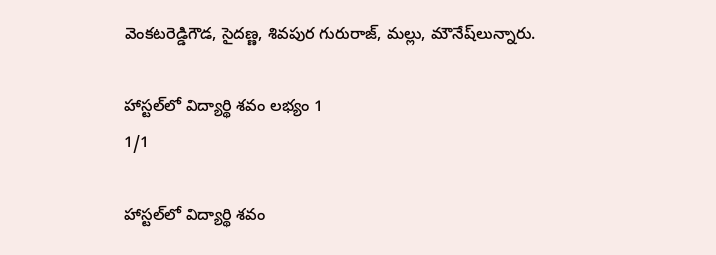వెంకటరెడ్డిగౌడ, సైదణ్ణ, శివపుర గురురాజ్‌, మల్లు, మౌనేష్‌లున్నారు.

హాస్టల్‌లో విద్యార్థి శవం లభ్యం 1
1/1

హాస్టల్‌లో విద్యార్థి శవం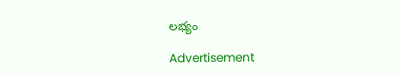లభ్యం

Advertisement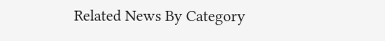Related News By Category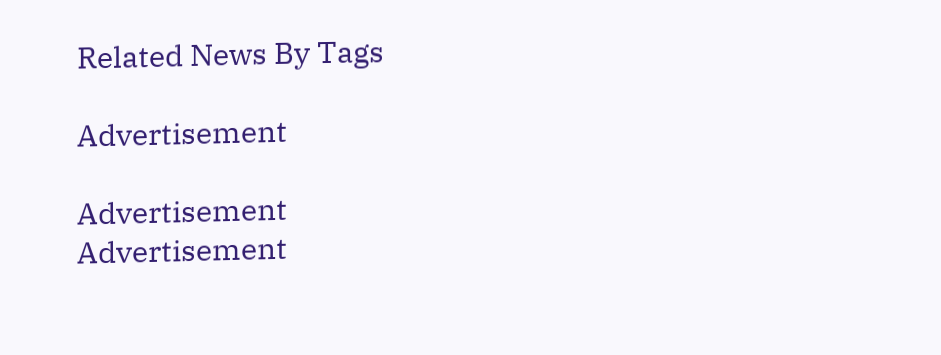Related News By Tags

Advertisement

Advertisement
Advertisement